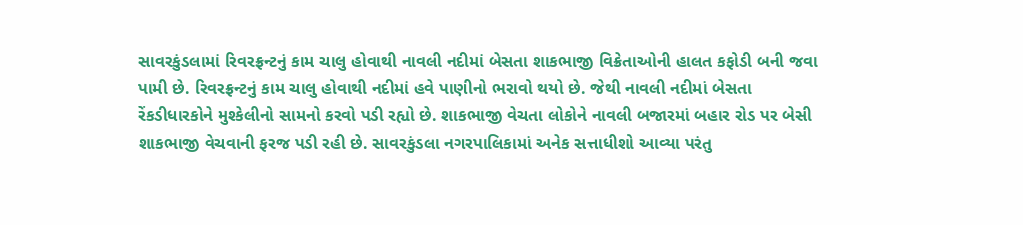સાવરકુંડલામાં રિવરફ્રન્ટનું કામ ચાલુ હોવાથી નાવલી નદીમાં બેસતા શાકભાજી વિક્રેતાઓની હાલત કફોડી બની જવા પામી છે. રિવરફ્રન્ટનું કામ ચાલુ હોવાથી નદીમાં હવે પાણીનો ભરાવો થયો છે. જેથી નાવલી નદીમાં બેસતા રેંકડીધારકોને મુશ્કેલીનો સામનો કરવો પડી રહ્યો છે. શાકભાજી વેચતા લોકોને નાવલી બજારમાં બહાર રોડ પર બેસી શાકભાજી વેચવાની ફરજ પડી રહી છે. સાવરકુંડલા નગરપાલિકામાં અનેક સત્તાધીશો આવ્યા પરંતુ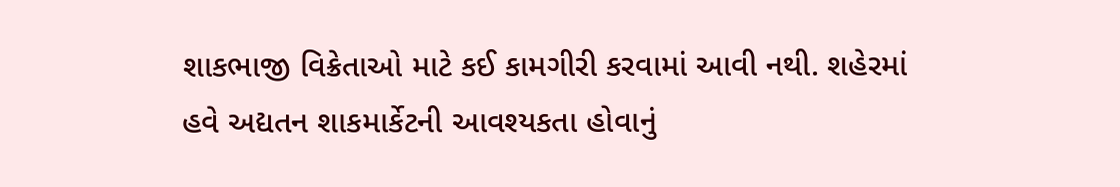શાકભાજી વિક્રેતાઓ માટે કઈ કામગીરી કરવામાં આવી નથી. શહેરમાં હવે અદ્યતન શાકમાર્કેટની આવશ્યકતા હોવાનું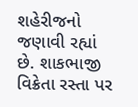શહેરીજનો જણાવી રહ્યાં છે. શાકભાજી વિક્રેતા રસ્તા પર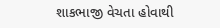શાકભાજી વેચતા હોવાથી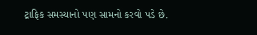ટ્રાફિક સમસ્યાનો પણ સામનો કરવો પડે છે.